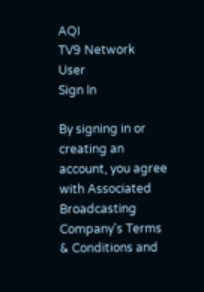AQI
TV9 Network
User
Sign In

By signing in or creating an account, you agree with Associated Broadcasting Company's Terms & Conditions and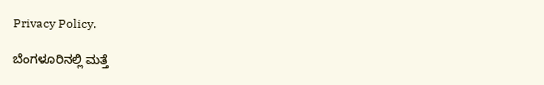Privacy Policy.

ಬೆಂಗಳೂರಿನಲ್ಲಿ ಮತ್ತೆ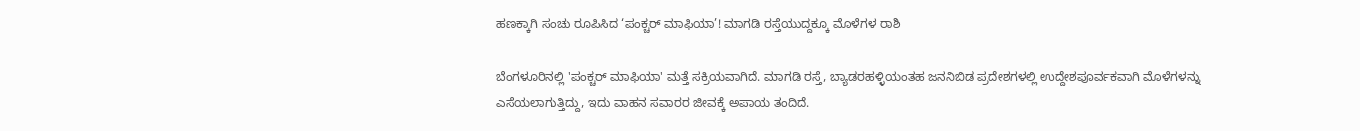ಹಣಕ್ಕಾಗಿ ಸಂಚು ರೂಪಿಸಿದ ‘ಪಂಕ್ಚರ್ ಮಾಫಿಯಾ’! ಮಾಗಡಿ ರಸ್ತೆಯುದ್ದಕ್ಕೂ ಮೊಳೆಗಳ ರಾಶಿ

ಬೆಂಗಳೂರಿನಲ್ಲಿ 'ಪಂಕ್ಚರ್ ಮಾಫಿಯಾ' ಮತ್ತೆ ಸಕ್ರಿಯವಾಗಿದೆ. ಮಾಗಡಿ ರಸ್ತೆ, ಬ್ಯಾಡರಹಳ್ಳಿಯಂತಹ ಜನನಿಬಿಡ ಪ್ರದೇಶಗಳಲ್ಲಿ ಉದ್ದೇಶಪೂರ್ವಕವಾಗಿ ಮೊಳೆಗಳನ್ನು ಎಸೆಯಲಾಗುತ್ತಿದ್ದು, ಇದು ವಾಹನ ಸವಾರರ ಜೀವಕ್ಕೆ ಅಪಾಯ ತಂದಿದೆ.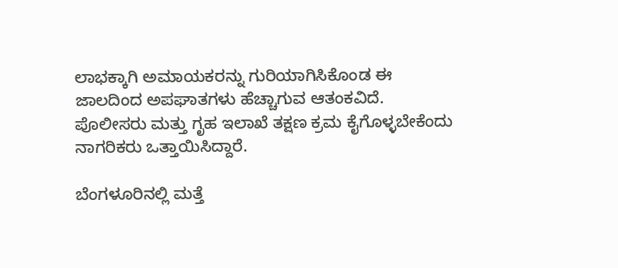ಲಾಭಕ್ಕಾಗಿ ಅಮಾಯಕರನ್ನು ಗುರಿಯಾಗಿಸಿಕೊಂಡ ಈ ಜಾಲದಿಂದ ಅಪಘಾತಗಳು ಹೆಚ್ಚಾಗುವ ಆತಂಕವಿದೆ. ಪೊಲೀಸರು ಮತ್ತು ಗೃಹ ಇಲಾಖೆ ತಕ್ಷಣ ಕ್ರಮ ಕೈಗೊಳ್ಳಬೇಕೆಂದು ನಾಗರಿಕರು ಒತ್ತಾಯಿಸಿದ್ದಾರೆ.

ಬೆಂಗಳೂರಿನಲ್ಲಿ ಮತ್ತೆ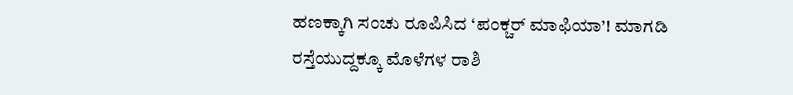ಹಣಕ್ಕಾಗಿ ಸಂಚು ರೂಪಿಸಿದ ‘ಪಂಕ್ಚರ್ ಮಾಫಿಯಾ’! ಮಾಗಡಿ ರಸ್ತೆಯುದ್ದಕ್ಕೂ ಮೊಳೆಗಳ ರಾಶಿ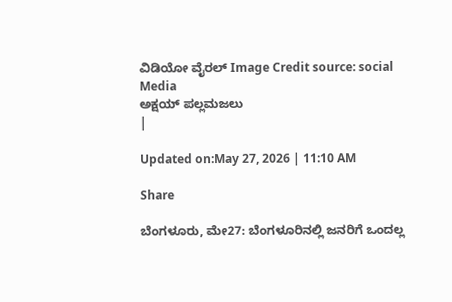ವಿಡಿಯೋ ವೈರಲ್ Image Credit source: social Media
ಅಕ್ಷಯ್ ಪಲ್ಲಮಜಲು
|

Updated on:May 27, 2026 | 11:10 AM

Share

ಬೆಂಗಳೂರು, ಮೇ27: ಬೆಂಗಳೂರಿನಲ್ಲಿ ಜನರಿಗೆ ಒಂದಲ್ಲ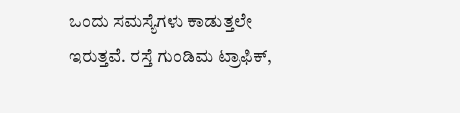ಒಂದು ಸಮಸ್ಯೆಗಳು ಕಾಡುತ್ತಲೇ ಇರುತ್ತವೆ. ರಸ್ತೆ ಗುಂಡಿಮ ಟ್ರಾಫಿಕ್,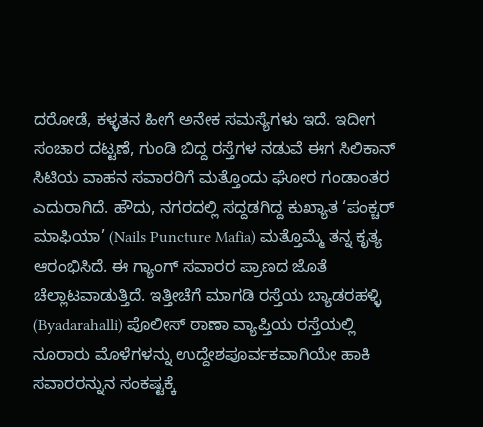ದರೋಡೆ, ಕಳ್ಳತನ ಹೀಗೆ ಅನೇಕ ಸಮಸ್ಯೆಗಳು ಇದೆ. ಇದೀಗ ಸಂಚಾರ ದಟ್ಟಣೆ, ಗುಂಡಿ ಬಿದ್ದ ರಸ್ತೆಗಳ ನಡುವೆ ಈಗ ಸಿಲಿಕಾನ್ ಸಿಟಿಯ ವಾಹನ ಸವಾರರಿಗೆ ಮತ್ತೊಂದು ಘೋರ ಗಂಡಾಂತರ ಎದುರಾಗಿದೆ. ಹೌದು, ನಗರದಲ್ಲಿ ಸದ್ದಡಗಿದ್ದ ಕುಖ್ಯಾತ ‘ಪಂಕ್ಚರ್ ಮಾಫಿಯಾ’ (Nails Puncture Mafia) ಮತ್ತೊಮ್ಮೆ ತನ್ನ ಕೃತ್ಯ ಆರಂಭಿಸಿದೆ. ಈ ಗ್ಯಾಂಗ್ ಸವಾರರ ಪ್ರಾಣದ ಜೊತೆ ಚೆಲ್ಲಾಟವಾಡುತ್ತಿದೆ. ಇತ್ತೀಚೆಗೆ ಮಾಗಡಿ ರಸ್ತೆಯ ಬ್ಯಾಡರಹಳ್ಳಿ (Byadarahalli) ಪೊಲೀಸ್ ಠಾಣಾ ವ್ಯಾಪ್ತಿಯ ರಸ್ತೆಯಲ್ಲಿ ನೂರಾರು ಮೊಳೆಗಳನ್ನು ಉದ್ದೇಶಪೂರ್ವಕವಾಗಿಯೇ ಹಾಕಿ ಸವಾರರನ್ನುನ ಸಂಕಷ್ಟಕ್ಕೆ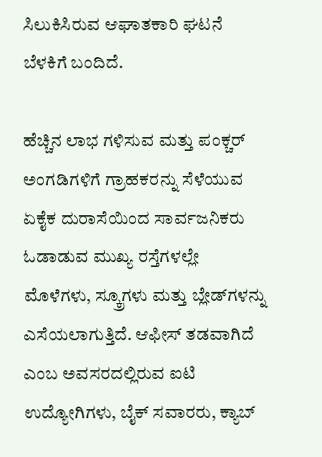ಸಿಲುಕಿಸಿರುವ ಆಘಾತಕಾರಿ ಘಟನೆ ಬೆಳಕಿಗೆ ಬಂದಿದೆ.

ಹೆಚ್ಚಿನ ಲಾಭ ಗಳಿಸುವ ಮತ್ತು ಪಂಕ್ಚರ್ ಅಂಗಡಿಗಳಿಗೆ ಗ್ರಾಹಕರನ್ನು ಸೆಳೆಯುವ ಏಕೈಕ ದುರಾಸೆಯಿಂದ ಸಾರ್ವಜನಿಕರು ಓಡಾಡುವ ಮುಖ್ಯ ರಸ್ತೆಗಳಲ್ಲೇ ಮೊಳೆಗಳು, ಸ್ಕ್ರೂಗಳು ಮತ್ತು ಬ್ಲೇಡ್‌ಗಳನ್ನು ಎಸೆಯಲಾಗುತ್ತಿದೆ. ಆಫೀಸ್ ತಡವಾಗಿದೆ ಎಂಬ ಅವಸರದಲ್ಲಿರುವ ಐಟಿ ಉದ್ಯೋಗಿಗಳು, ಬೈಕ್ ಸವಾರರು, ಕ್ಯಾಬ್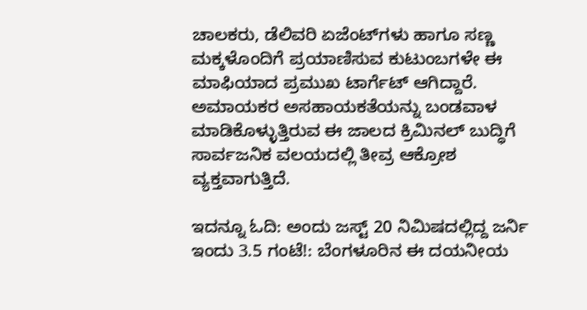ಚಾಲಕರು, ಡೆಲಿವರಿ ಏಜೆಂಟ್‌ಗಳು ಹಾಗೂ ಸಣ್ಣ ಮಕ್ಕಳೊಂದಿಗೆ ಪ್ರಯಾಣಿಸುವ ಕುಟುಂಬಗಳೇ ಈ ಮಾಫಿಯಾದ ಪ್ರಮುಖ ಟಾರ್ಗೆಟ್ ಆಗಿದ್ದಾರೆ. ಅಮಾಯಕರ ಅಸಹಾಯಕತೆಯನ್ನು ಬಂಡವಾಳ ಮಾಡಿಕೊಳ್ಳುತ್ತಿರುವ ಈ ಜಾಲದ ಕ್ರಿಮಿನಲ್ ಬುದ್ಧಿಗೆ ಸಾರ್ವಜನಿಕ ವಲಯದಲ್ಲಿ ತೀವ್ರ ಆಕ್ರೋಶ ವ್ಯಕ್ತವಾಗುತ್ತಿದೆ.

ಇದನ್ನೂ ಓದಿ: ಅಂದು ಜಸ್ಟ್ 20 ನಿಮಿಷದಲ್ಲಿದ್ದ ಜರ್ನಿ ಇಂದು 3.5 ಗಂಟೆ!: ಬೆಂಗಳೂರಿನ ಈ ದಯನೀಯ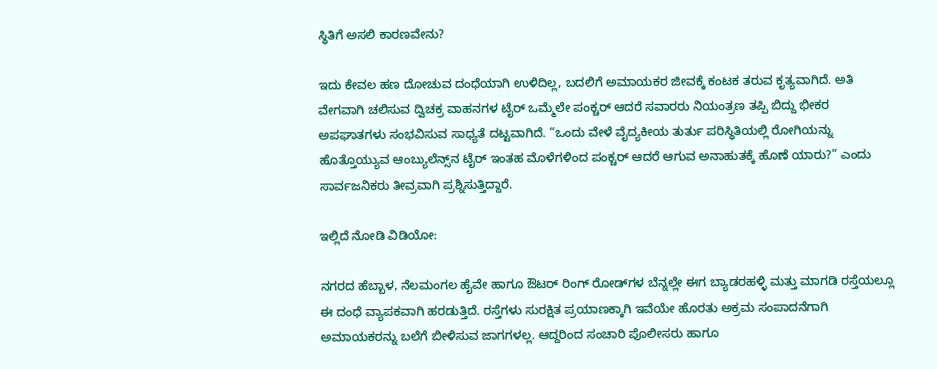ಸ್ಥಿತಿಗೆ ಅಸಲಿ ಕಾರಣವೇನು?

ಇದು ಕೇವಲ ಹಣ ದೋಚುವ ದಂಧೆಯಾಗಿ ಉಳಿದಿಲ್ಲ, ಬದಲಿಗೆ ಅಮಾಯಕರ ಜೀವಕ್ಕೆ ಕಂಟಕ ತರುವ ಕೃತ್ಯವಾಗಿದೆ. ಅತಿ ವೇಗವಾಗಿ ಚಲಿಸುವ ದ್ವಿಚಕ್ರ ವಾಹನಗಳ ಟೈರ್ ಒಮ್ಮೆಲೇ ಪಂಕ್ಚರ್ ಆದರೆ ಸವಾರರು ನಿಯಂತ್ರಣ ತಪ್ಪಿ ಬಿದ್ದು ಭೀಕರ ಅಪಘಾತಗಳು ಸಂಭವಿಸುವ ಸಾಧ್ಯತೆ ದಟ್ಟವಾಗಿದೆ. “ಒಂದು ವೇಳೆ ವೈದ್ಯಕೀಯ ತುರ್ತು ಪರಿಸ್ಥಿತಿಯಲ್ಲಿ ರೋಗಿಯನ್ನು ಹೊತ್ತೊಯ್ಯುವ ಆಂಬ್ಯುಲೆನ್ಸ್‌ನ ಟೈರ್ ಇಂತಹ ಮೊಳೆಗಳಿಂದ ಪಂಕ್ಚರ್ ಆದರೆ ಆಗುವ ಅನಾಹುತಕ್ಕೆ ಹೊಣೆ ಯಾರು?” ಎಂದು ಸಾರ್ವಜನಿಕರು ತೀವ್ರವಾಗಿ ಪ್ರಶ್ನಿಸುತ್ತಿದ್ದಾರೆ.

ಇಲ್ಲಿದೆ ನೋಡಿ ವಿಡಿಯೋ:

ನಗರದ ಹೆಬ್ಬಾಳ, ನೆಲಮಂಗಲ ಹೈವೇ ಹಾಗೂ ಔಟರ್ ರಿಂಗ್ ರೋಡ್‌ಗಳ ಬೆನ್ನಲ್ಲೇ ಈಗ ಬ್ಯಾಡರಹಳ್ಳಿ ಮತ್ತು ಮಾಗಡಿ ರಸ್ತೆಯಲ್ಲೂ ಈ ದಂಧೆ ವ್ಯಾಪಕವಾಗಿ ಹರಡುತ್ತಿದೆ. ರಸ್ತೆಗಳು ಸುರಕ್ಷಿತ ಪ್ರಯಾಣಕ್ಕಾಗಿ ಇವೆಯೇ ಹೊರತು ಅಕ್ರಮ ಸಂಪಾದನೆಗಾಗಿ ಅಮಾಯಕರನ್ನು ಬಲೆಗೆ ಬೀಳಿಸುವ ಜಾಗಗಳಲ್ಲ. ಆದ್ದರಿಂದ ಸಂಚಾರಿ ಪೊಲೀಸರು ಹಾಗೂ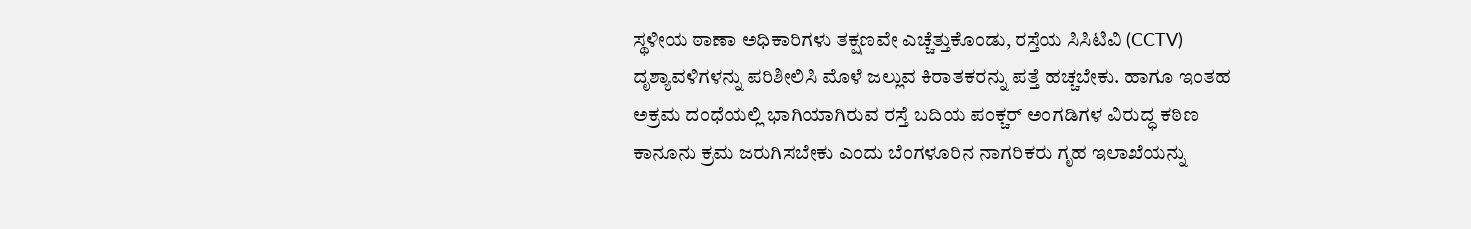ಸ್ಥಳೀಯ ಠಾಣಾ ಅಧಿಕಾರಿಗಳು ತಕ್ಷಣವೇ ಎಚ್ಚೆತ್ತುಕೊಂಡು, ರಸ್ತೆಯ ಸಿಸಿಟಿವಿ (CCTV) ದೃಶ್ಯಾವಳಿಗಳನ್ನು ಪರಿಶೀಲಿಸಿ ಮೊಳೆ ಜಲ್ಲುವ ಕಿರಾತಕರನ್ನು ಪತ್ತೆ ಹಚ್ಚಬೇಕು. ಹಾಗೂ ಇಂತಹ ಅಕ್ರಮ ದಂಧೆಯಲ್ಲಿ ಭಾಗಿಯಾಗಿರುವ ರಸ್ತೆ ಬದಿಯ ಪಂಕ್ಚರ್ ಅಂಗಡಿಗಳ ವಿರುದ್ಧ ಕಠಿಣ ಕಾನೂನು ಕ್ರಮ ಜರುಗಿಸಬೇಕು ಎಂದು ಬೆಂಗಳೂರಿನ ನಾಗರಿಕರು ಗೃಹ ಇಲಾಖೆಯನ್ನು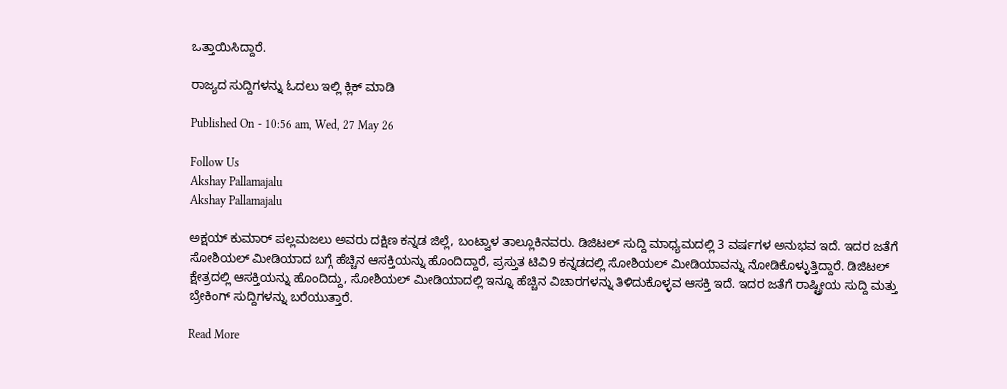ಒತ್ತಾಯಿಸಿದ್ದಾರೆ.

ರಾಜ್ಯದ ಸುದ್ದಿಗಳನ್ನು ಓದಲು ಇಲ್ಲಿ ಕ್ಲಿಕ್ ಮಾಡಿ

Published On - 10:56 am, Wed, 27 May 26

Follow Us
Akshay Pallamajalu
Akshay Pallamajalu

ಅಕ್ಷಯ್ ಕುಮಾರ್ ಪಲ್ಲಮಜಲು ಅವರು ದಕ್ಷಿಣ ಕನ್ನಡ ಜಿಲ್ಲೆ, ಬಂಟ್ವಾಳ ತಾಲ್ಲೂಕಿನವರು. ಡಿಜಿಟಲ್ ಸುದ್ದಿ ಮಾಧ್ಯಮದಲ್ಲಿ 3 ವರ್ಷಗಳ ಅನುಭವ ಇದೆ. ಇದರ ಜತೆಗೆ ಸೋಶಿಯಲ್ ಮೀಡಿಯಾದ ಬಗ್ಗೆ ಹೆಚ್ಚಿನ ಆಸಕ್ತಿಯನ್ನು ಹೊಂದಿದ್ದಾರೆ, ಪ್ರಸ್ತುತ ಟಿವಿ9 ಕನ್ನಡದಲ್ಲಿ ಸೋಶಿಯಲ್ ಮೀಡಿಯಾವನ್ನು ನೋಡಿಕೊಳ್ಳುತ್ತಿದ್ದಾರೆ. ಡಿಜಿಟಲ್ ಕ್ಷೇತ್ರದಲ್ಲಿ ಆಸಕ್ತಿಯನ್ನು ಹೊಂದಿದ್ದು, ಸೋಶಿಯಲ್ ಮೀಡಿಯಾದಲ್ಲಿ ಇನ್ನೂ ಹೆಚ್ಚಿನ ವಿಚಾರಗಳನ್ನು ತಿಳಿದುಕೊಳ್ಳವ ಆಸಕ್ತಿ ಇದೆ. ಇದರ ಜತೆಗೆ ರಾಷ್ಟ್ರೀಯ ಸುದ್ದಿ ಮತ್ತು ಬ್ರೇಕಿಂಗ್ ಸುದ್ದಿಗಳನ್ನು ಬರೆಯುತ್ತಾರೆ.

Read More